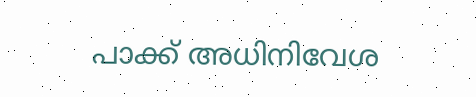പാക്ക് അധിനിവേശ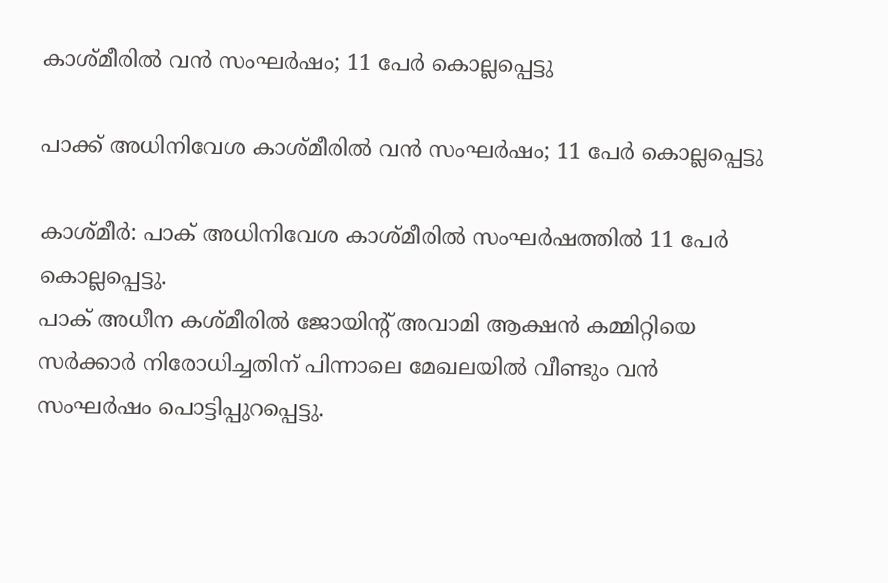കാശ്മീരില്‍ വന്‍ സംഘര്‍ഷം; 11 പേര്‍ കൊല്ലപ്പെട്ടു

പാക്ക് അധിനിവേശ കാശ്മീരില്‍ വന്‍ സംഘര്‍ഷം; 11 പേര്‍ കൊല്ലപ്പെട്ടു

കാശ്മീര്‍: പാക് അധിനിവേശ കാശ്മീരില്‍ സംഘര്‍ഷത്തില്‍ 11 പേര്‍ കൊല്ലപ്പെട്ടു.
പാക് അധീന കശ്മീരില്‍ ജോയിന്റ് അവാമി ആക്ഷന്‍ കമ്മിറ്റിയെ  സര്‍ക്കാര്‍ നിരോധിച്ചതിന് പിന്നാലെ മേഖലയില്‍ വീണ്ടും വന്‍ സംഘര്‍ഷം പൊട്ടിപ്പുറപ്പെട്ടു.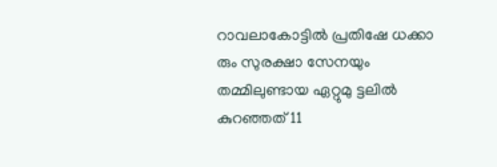റാവലാകോട്ടില്‍ പ്രതിഷേ ധക്കാ രും സുരക്ഷാ സേനയും തമ്മിലുണ്ടായ ഏറ്റുമു ട്ടലില്‍ കുറഞ്ഞത് 11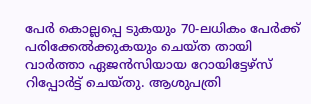പേര്‍ കൊല്ലപ്പെ ടുകയും 70-ലധികം പേര്‍ക്ക് പരിക്കേല്‍ക്കുകയും ചെയ്ത തായി വാര്‍ത്താ ഏജന്‍സിയായ റോയിട്ടേഴ്‌സ് റിപ്പോര്‍ട്ട് ചെയ്തു. ആശുപത്രി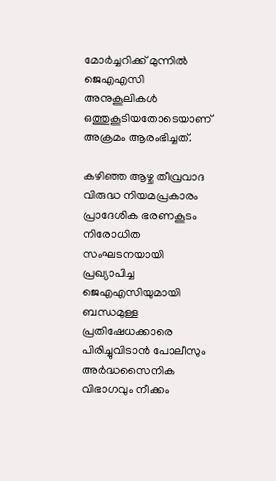മോര്‍ച്ചറിക്ക് മുന്നില്‍ ജെഎഎസി അനുകൂലികള്‍ ഒത്തുകൂടിയതോടെയാണ് അക്രമം ആരംഭിച്ചത്.

കഴിഞ്ഞ ആഴ്ച തീവ്രവാദ വിരുദ്ധ നിയമപ്രകാരം പ്രാദേശിക ഭരണകൂടം നിരോധിത സംഘടനയായി പ്രഖ്യാപിച്ച ജെഎഎസിയുമായി ബന്ധമുള്ള പ്രതിഷേധക്കാരെ പിരിച്ചുവിടാന്‍ പോലീസും അര്‍ദ്ധസൈനിക വിഭാഗവും നീക്കം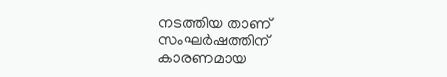നടത്തിയ താണ് സംഘര്‍ഷത്തിന് കാരണമായ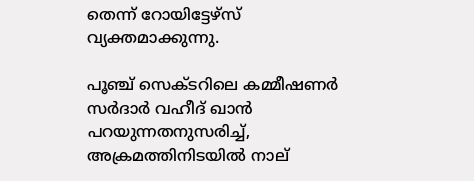തെന്ന് റോയിട്ടേഴ്‌സ് വ്യക്തമാക്കുന്നു.

പൂഞ്ച് സെക്ടറിലെ കമ്മീഷണര്‍ സര്‍ദാര്‍ വഹീദ് ഖാന്‍ പറയുന്നതനുസരിച്ച്, അക്രമത്തിനിടയില്‍ നാല്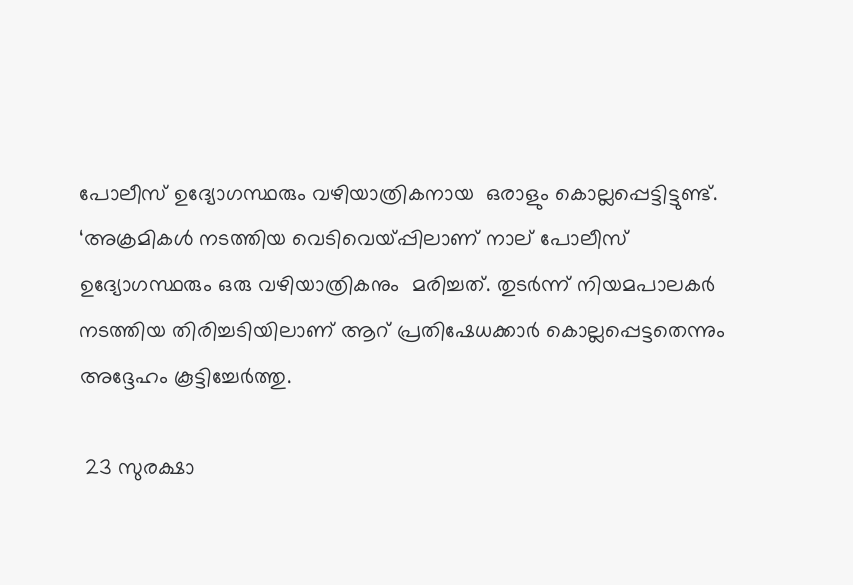പോലീസ് ഉദ്യോഗസ്ഥരും വഴിയാത്രികനായ  ഒരാളും കൊല്ലപ്പെട്ടിട്ടുണ്ട്. ‘അക്രമികള്‍ നടത്തിയ വെടിവെയ്പ്പിലാണ് നാല് പോലീസ് ഉദ്യോഗസ്ഥരും ഒരു വഴിയാത്രികനും  മരിച്ചത്. തുടര്‍ന്ന് നിയമപാലകര്‍ നടത്തിയ തിരിച്ചടിയിലാണ് ആറ് പ്രതിഷേധക്കാര്‍ കൊല്ലപ്പെട്ടതെന്നും അദ്ദേഹം കൂട്ടിച്ചേര്‍ത്തു.

 23 സുരക്ഷാ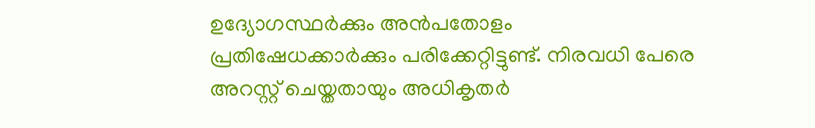ഉദ്യോഗസ്ഥര്‍ക്കും അന്‍പതോളം പ്രതിഷേധക്കാര്‍ക്കും പരിക്കേറ്റിട്ടുണ്ട്. നിരവധി പേരെ അറസ്റ്റ് ചെയ്തതായും അധികൃതര്‍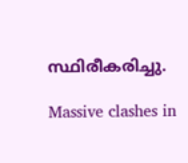സ്ഥിരീകരിച്ചു.

Massive clashes in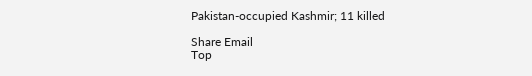Pakistan-occupied Kashmir; 11 killed

Share Email
Top